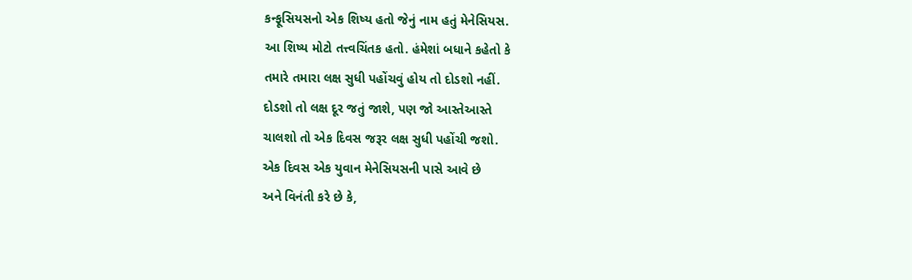કન્ફૂસિયસનો એક શિષ્ય હતો જેનું નામ હતું મેનેસિયસ.
આ શિષ્ય મોટો તત્ત્વચિંતક હતો. હંમેશાં બધાને કહેતો કે
તમારે તમારા લક્ષ સુધી પહોંચવું હોય તો દોડશો નહીં.
દોડશો તો લક્ષ દૂર જતું જાશે, પણ જો આસ્તેઆસ્તે
ચાલશો તો એક દિવસ જરૂર લક્ષ સુધી પહોંચી જશો.
એક દિવસ એક યુવાન મેનેસિયસની પાસે આવે છે
અને વિનંતી કરે છે કે,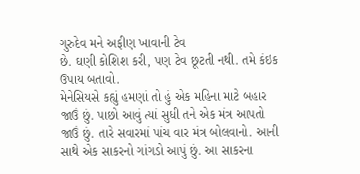ગુરુદેવ મને અફીણ ખાવાની ટેવ
છે. ઘણી કોશિશ કરી, પણ ટેવ છૂટતી નથી. તમે કંઇક
ઉપાય બતાવો.
મેનેસિયસે કહ્યું હમણાં તો હું એક મહિના માટે બહાર
જાઉં છું. પાછો આવું ત્યાં સુધી તને એક મંત્ર આપતો
જાઉં છું. તારે સવારમાં પાંચ વાર મંત્ર બોલવાનો. આની
સાથે એક સાકરનો ગાંગડો આપું છું. આ સાકરના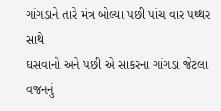ગાંગડાને તારે મંત્ર બોલ્યા પછી પાંચ વાર પથ્થર સાથે
ઘસવાનો અને પછી એ સાકરના ગાંગડા જેટલા વજનનું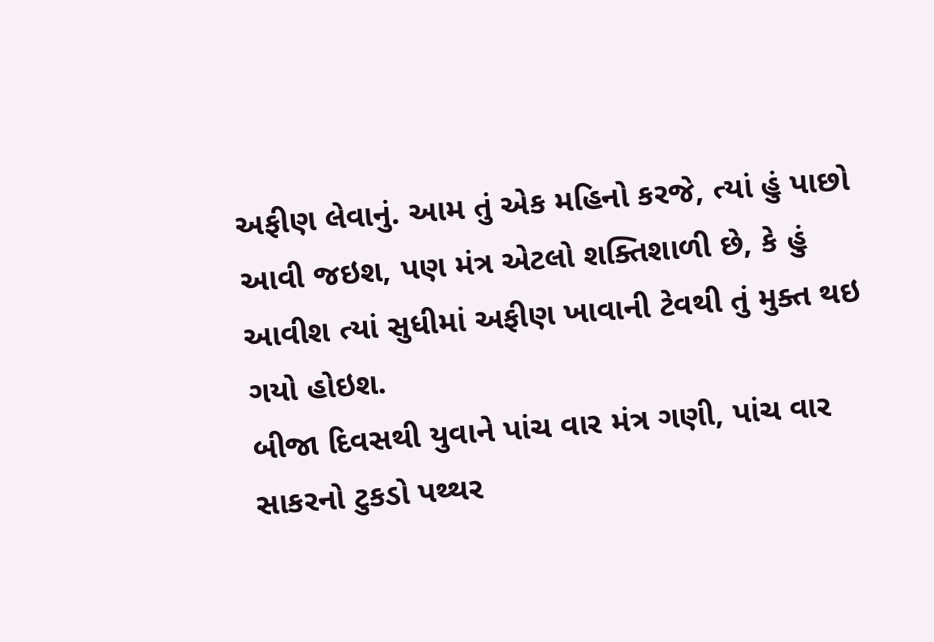અફીણ લેવાનું. આમ તું એક મહિનો કરજે, ત્યાં હું પાછો
આવી જઇશ, પણ મંત્ર એટલો શક્તિશાળી છે, કે હું
આવીશ ત્યાં સુધીમાં અફીણ ખાવાની ટેવથી તું મુક્ત થઇ
ગયો હોઇશ.
બીજા દિવસથી યુવાને પાંચ વાર મંત્ર ગણી, પાંચ વાર
સાકરનો ટુકડો પથ્થર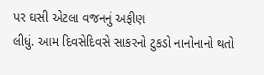પર ઘસી એટલા વજનનું અફીણ
લીધું. આમ દિવસેદિવસે સાકરનો ટુકડો નાનોનાનો થતો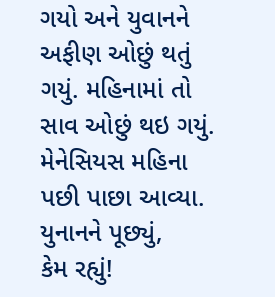ગયો અને યુવાનને અફીણ ઓછું થતું ગયું. મહિનામાં તો
સાવ ઓછું થઇ ગયું.
મેનેસિયસ મહિના પછી પાછા આવ્યા. યુનાનને પૂછ્યું,
કેમ રહ્યું!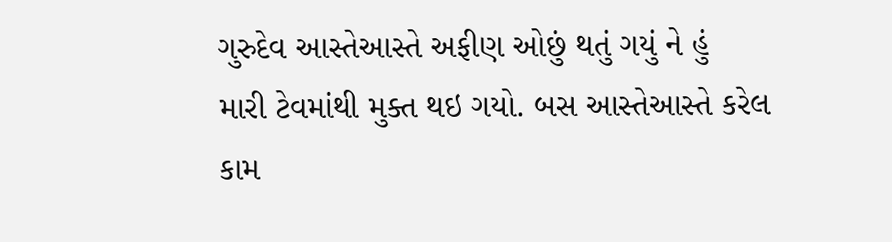ગુરુદેવ આસ્તેઆસ્તે અફીણ ઓછું થતું ગયું ને હું
મારી ટેવમાંથી મુક્ત થઇ ગયો. બસ આસ્તેઆસ્તે કરેલ
કામ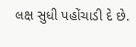લક્ષ સુધી પહોંચાડી દે છે.